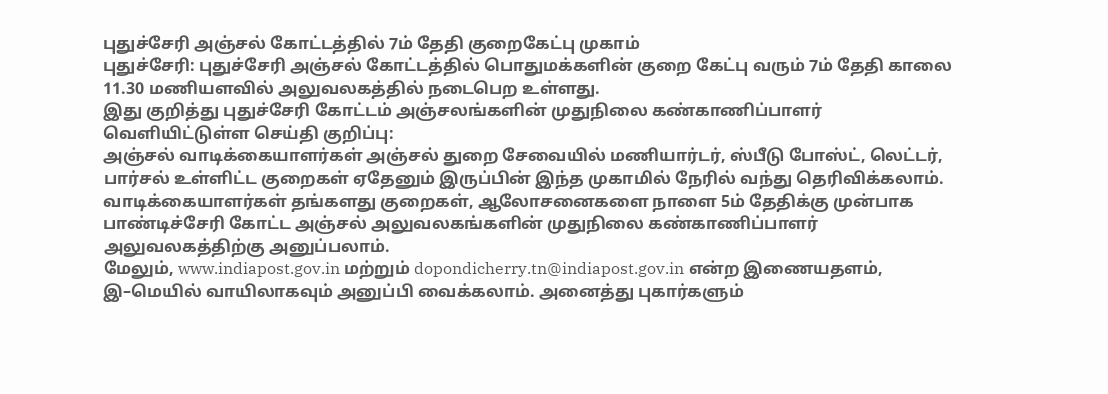புதுச்சேரி அஞ்சல் கோட்டத்தில் 7ம் தேதி குறைகேட்பு முகாம்
புதுச்சேரி: புதுச்சேரி அஞ்சல் கோட்டத்தில் பொதுமக்களின் குறை கேட்பு வரும் 7ம் தேதி காலை 11.30 மணியளவில் அலுவலகத்தில் நடைபெற உள்ளது.
இது குறித்து புதுச்சேரி கோட்டம் அஞ்சலங்களின் முதுநிலை கண்காணிப்பாளர் வெளியிட்டுள்ள செய்தி குறிப்பு:
அஞ்சல் வாடிக்கையாளர்கள் அஞ்சல் துறை சேவையில் மணியார்டர், ஸ்பீடு போஸ்ட், லெட்டர், பார்சல் உள்ளிட்ட குறைகள் ஏதேனும் இருப்பின் இந்த முகாமில் நேரில் வந்து தெரிவிக்கலாம்.
வாடிக்கையாளர்கள் தங்களது குறைகள், ஆலோசனைகளை நாளை 5ம் தேதிக்கு முன்பாக பாண்டிச்சேரி கோட்ட அஞ்சல் அலுவலகங்களின் முதுநிலை கண்காணிப்பாளர் அலுவலகத்திற்கு அனுப்பலாம்.
மேலும், www.indiapost.gov.in மற்றும் dopondicherry.tn@indiapost.gov.in என்ற இணையதளம், இ–மெயில் வாயிலாகவும் அனுப்பி வைக்கலாம். அனைத்து புகார்களும்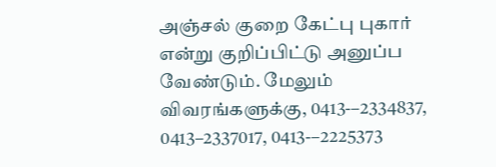அஞ்சல் குறை கேட்பு புகார் என்று குறிப்பிட்டு அனுப்ப வேண்டும். மேலும் விவரங்களுக்கு, 0413-–2334837, 0413–2337017, 0413-–2225373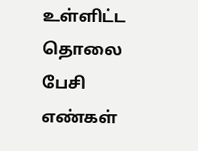உள்ளிட்ட தொலை பேசி எண்கள்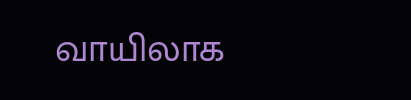வாயிலாக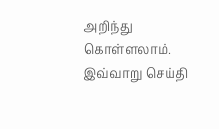அறிந்து கொள்ளலாம். இவ்வாறு செய்தி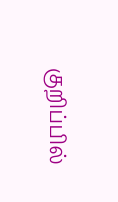குறிப்பில்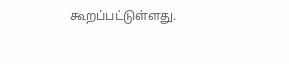கூறப்பட்டுள்ளது.